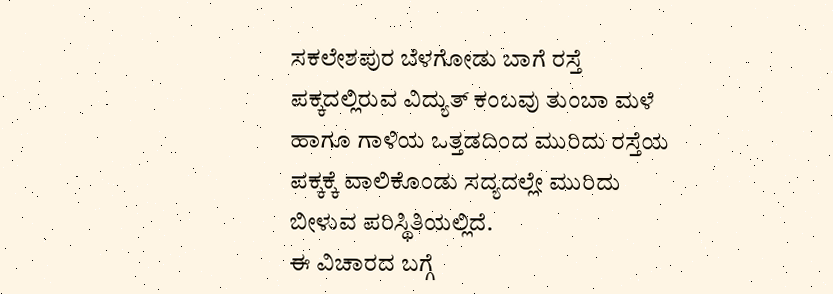ಸಕಲೇಶಪುರ ಬೆಳಗೋಡು ಬಾಗೆ ರಸ್ತೆ ಪಕ್ಕದಲ್ಲಿರುವ ವಿದ್ಯುತ್ ಕಂಬವು ತುಂಬಾ ಮಳೆ ಹಾಗೂ ಗಾಳಿಯ ಒತ್ತಡದಿಂದ ಮುರಿದು ರಸ್ತೆಯ ಪಕ್ಕಕ್ಕೆ ವಾಲಿಕೊಂಡು ಸದ್ಯದಲ್ಲೇ ಮುರಿದು ಬೀಳುವ ಪರಿಸ್ಥಿತಿಯಲ್ಲಿದೆ.
ಈ ವಿಚಾರದ ಬಗ್ಗೆ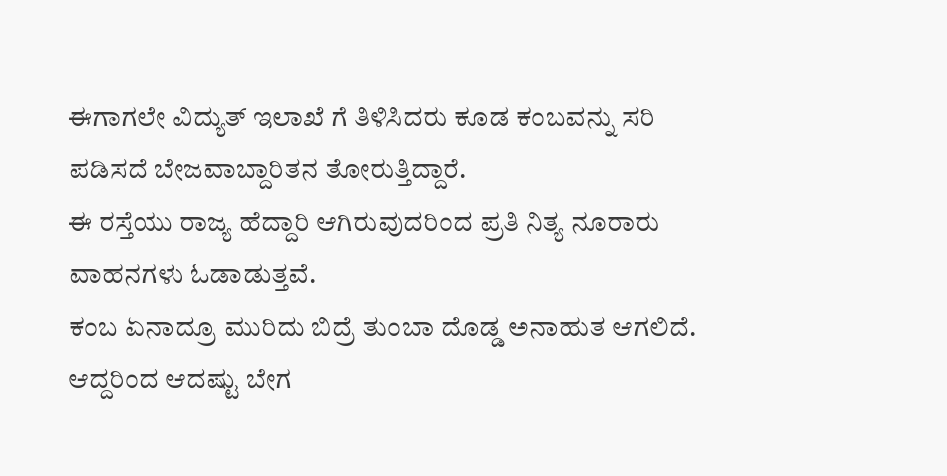ಈಗಾಗಲೇ ವಿದ್ಯುತ್ ಇಲಾಖೆ ಗೆ ತಿಳಿಸಿದರು ಕೂಡ ಕಂಬವನ್ನು ಸರಿ ಪಡಿಸದೆ ಬೇಜವಾಬ್ದಾರಿತನ ತೋರುತ್ತಿದ್ದಾರೆ.
ಈ ರಸ್ತೆಯು ರಾಜ್ಯ ಹೆದ್ದಾರಿ ಆಗಿರುವುದರಿಂದ ಪ್ರತಿ ನಿತ್ಯ ನೂರಾರು ವಾಹನಗಳು ಓಡಾಡುತ್ತವೆ.
ಕಂಬ ಏನಾದ್ರೂ ಮುರಿದು ಬಿದ್ರೆ ತುಂಬಾ ದೊಡ್ಡ ಅನಾಹುತ ಆಗಲಿದೆ.
ಆದ್ದರಿಂದ ಆದಷ್ಟು ಬೇಗ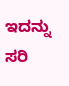ಇದನ್ನು ಸರಿ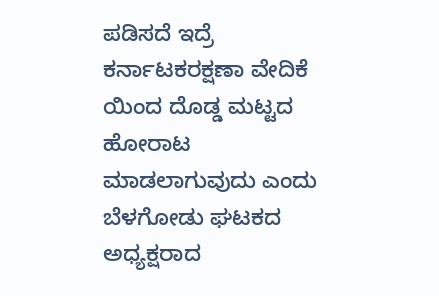ಪಡಿಸದೆ ಇದ್ರೆ ಕರ್ನಾಟಕರಕ್ಷಣಾ ವೇದಿಕೆ ಯಿಂದ ದೊಡ್ಡ ಮಟ್ಟದ ಹೋರಾಟ ಮಾಡಲಾಗುವುದು ಎಂದು ಬೆಳಗೋಡು ಘಟಕದ ಅಧ್ಯಕ್ಷರಾದ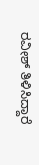ರವೀಶ್ ತಿಳಿಸಿದ್ದಾರೆ